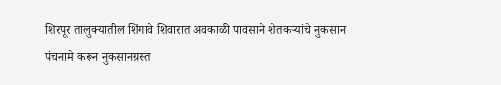शिरपूर तालुक्यातील शिंगावे शिवारात अवकाळी पावसाने शेतकऱ्यांचे नुकसान पंचनामे करून नुकसानग्रस्त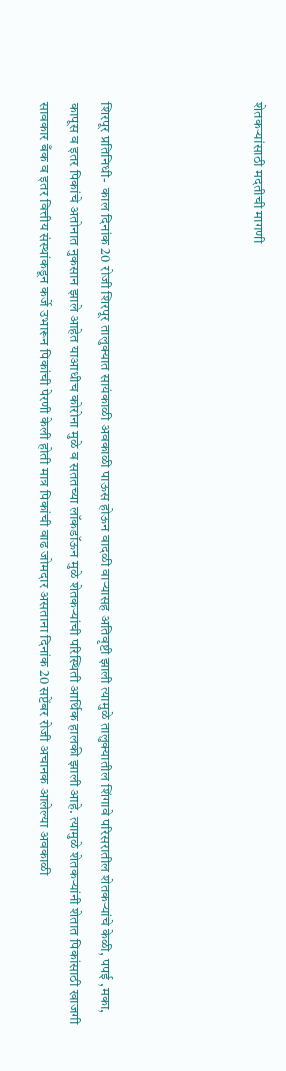शेतकऱ्यांसाठी मदतीची मागणी




शिरपूर प्रतिनिधी-  काल दिनांक 20 रोजी शिरपूर तालुक्यात सायंकाळी अवकाळी पाऊस होऊन वादळी वाऱ्यासह अतिवृष्टी झाली त्यामुळे तालुक्यातील शिंगावे परिसरातील शेतकऱ्यांचे केळी, पपई ,मका, कापूस व इतर पिकांचे अतोनात नुकसान झाले आहेत याआधीच कोरोना मुळे व सततच्या लॉकडॉऊन मुळे शेतकऱ्यांची परिस्थिती आर्थिक हालकी झाली आहे. त्यामुळे शेतकऱ्यांनी शेतात पिकांसाठी खाजगी सावकार बँक व इतर वित्तीय संस्थांकडून कर्जे उभारून पिकांची पेरणी केली होती मात्र पिकांची वाढ जोमदार असताना दिनांक 20 सप्टेंबर रोजी अचानक आलेल्या अवकाळी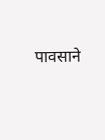पावसाने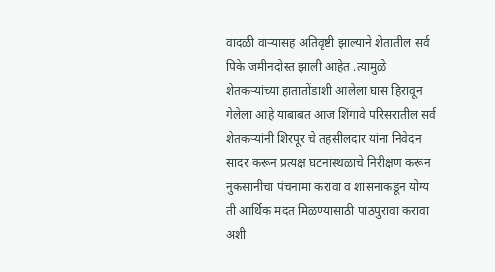वादळी वाऱ्यासह अतिवृष्टी झाल्याने शेतातील सर्व पिके जमीनदोस्त झाली आहेत .त्यामुळे शेतकऱ्यांच्या हातातोंडाशी आलेला घास हिरावून गेलेला आहे याबाबत आज शिंगावे परिसरातील सर्व शेतकऱ्यांनी शिरपूर चे तहसीलदार यांना निवेदन सादर करून प्रत्यक्ष घटनास्थळाचे निरीक्षण करून नुकसानीचा पंचनामा करावा व शासनाकडून योग्य ती आर्थिक मदत मिळण्यासाठी पाठपुरावा करावा अशी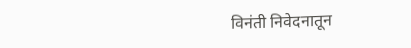विनंती निवेदनातून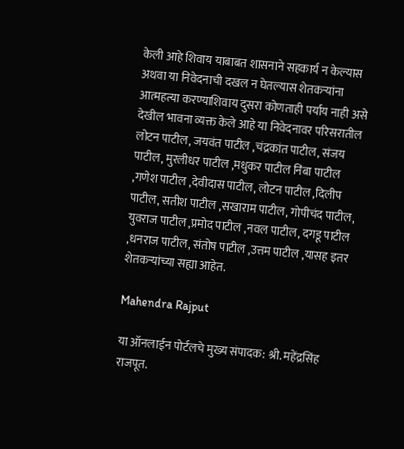केली आहे शिवाय याबाबत शासनाने सहकार्य न केल्यास अथवा या निवेदनाची दखल न घेतल्यास शेतकऱ्यांना आत्महत्या करण्याशिवाय दुसरा कोणताही पर्याय नाही असे देखील भावना व्यक्त केले आहे या निवेदनावर परिसरातील लोटन पाटील, जयवंत पाटील ,चंद्रकांत पाटील, संजय पाटील, मुरलीधर पाटील ,मधुकर पाटील निंबा पाटील ,गणेश पाटील ,देवीदास पाटील, लोटन पाटील ,दिलीप पाटील, सतीश पाटील ,सखाराम पाटील, गोपीचंद पाटील, युवराज पाटील ,प्रमोद पाटील ,नवल पाटील, दगडू पाटील ,धनराज पाटील, संतोष पाटील ,उत्तम पाटील ,यासह इतर शेतकऱ्यांच्या सह्या आहेत.

Mahendra Rajput

या ऑनलाईन पोर्टलचे मुख्य संपादक: श्री. महेंद्रसिंह राजपूत.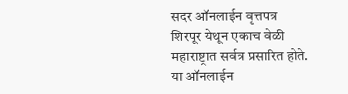सदर ऑनलाईन वृत्तपत्र शिरपूर येथून एकाच वेळी महाराष्ट्रात सर्वत्र प्रसारित होते. या ऑनलाईन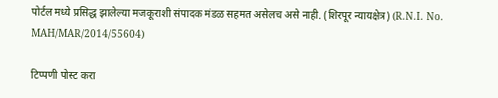पोर्टल मध्ये प्रसिद्ध झालेल्या मजकूराशी संपादक मंडळ सहमत असेलच असे नाही. (शिरपूर न्यायक्षेत्र) (R.N.I. No. MAH/MAR/2014/55604)

टिप्पणी पोस्ट करा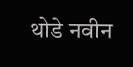थोडे नवीन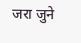जरा जुने